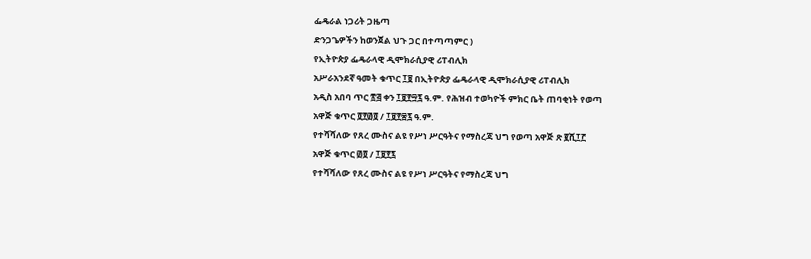ፌዴራል ነጋሪት ጋዜጣ
ድንጋጌዎችን ከወንጀል ህጉ ጋር በተጣጣምር )
የኢትዮጵያ ፌዴራላዊ ዲሞክራሲያዊ ሪፐብሊክ
አሥራአንደኛ ዓመት ቁጥር ፲፱ በኢትዮጵያ ፌዴራላዊ ዲሞክራሲያዊ ሪፐብሊክ
አዲስ አበባ ጥር ፳፭ ቀን ፲፱፻፵፯ ዓ.ም. የሕዝብ ተወካዮች ምክር ቤት ጠባቂነት የወጣ
አዋጅ ቁጥር ፬፻፴፬ / ፲፱፻፷፯ ዓ.ም.
የተሻሻለው የጸረ ሙስና ልዩ የሥነ ሥርዓትና የማስረጃ ህግ የወጣ አዋጅ ጽ ፪ሺ፲፫
አዋጅ ቁጥር ፴፬ / ፲፱፻፯
የተሻሻለው የጸረ ሙስና ልዩ የሥነ ሥርዓትና የማስረጃ ህግ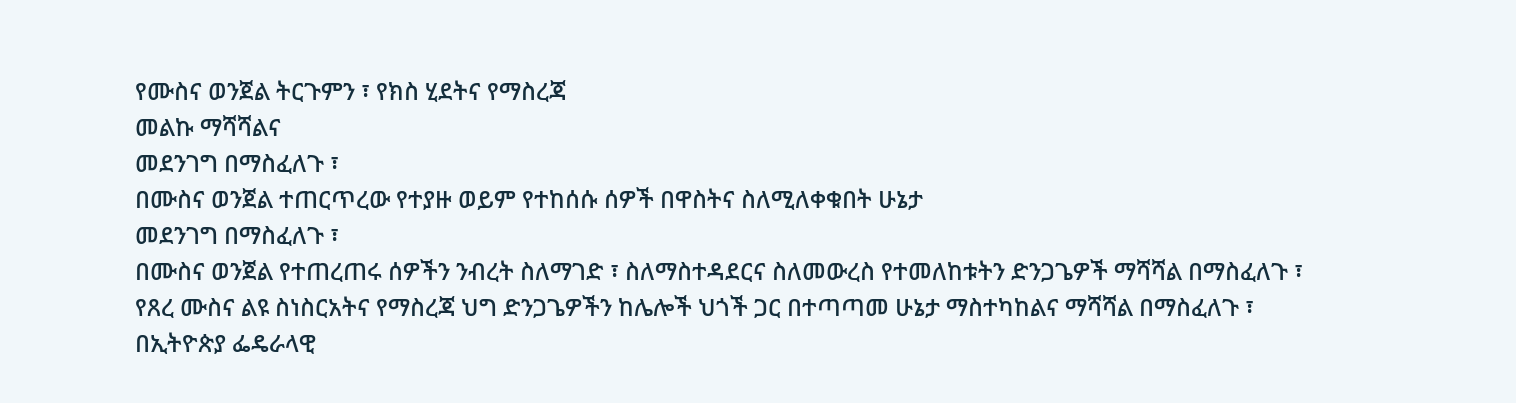የሙስና ወንጀል ትርጉምን ፣ የክስ ሂደትና የማስረጃ
መልኩ ማሻሻልና
መደንገግ በማስፈለጉ ፣
በሙስና ወንጀል ተጠርጥረው የተያዙ ወይም የተከሰሱ ሰዎች በዋስትና ስለሚለቀቁበት ሁኔታ
መደንገግ በማስፈለጉ ፣
በሙስና ወንጀል የተጠረጠሩ ሰዎችን ንብረት ስለማገድ ፣ ስለማስተዳደርና ስለመውረስ የተመለከቱትን ድንጋጌዎች ማሻሻል በማስፈለጉ ፣
የጸረ ሙስና ልዩ ስነስርአትና የማስረጃ ህግ ድንጋጌዎችን ከሌሎች ህጎች ጋር በተጣጣመ ሁኔታ ማስተካከልና ማሻሻል በማስፈለጉ ፣
በኢትዮጵያ ፌዴራላዊ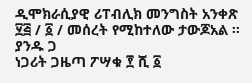ዲሞክራሲያዊ ሪፐብሊክ መንግስት አንቀጽ ፶፭ / ፩ / መሰረት የሚከተለው ታውጆአል ፡፡
ያንዱ ጋ
ነጋሪት ጋዜጣ ፖሣቁ ፻ ሺ ፩